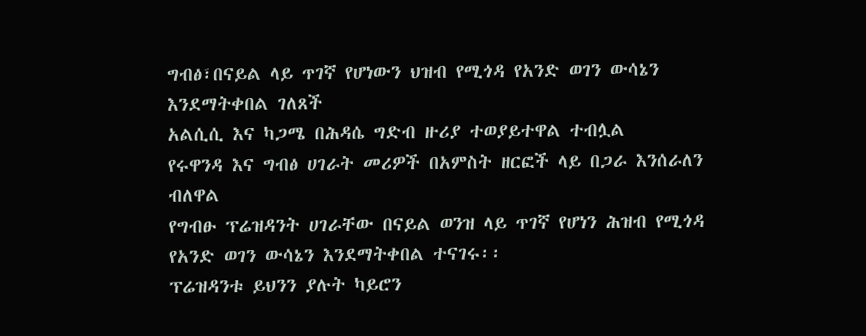ግብፅ፣በናይል ላይ ጥገኛ የሆነውን ህዝብ የሚጎዳ የአንድ ወገን ውሳኔን እንደማትቀበል ገለጸች
አልሲሲ እና ካጋሜ በሕዳሴ ግድብ ዙሪያ ተወያይተዋል ተብሏል
የሩዋንዳ እና ግብፅ ሀገራት መሪዎች በአምስት ዘርፎች ላይ በጋራ እንሰራለን ብለዋል
የግብፁ ፕሬዝዳንት ሀገራቸው በናይል ወንዝ ላይ ጥገኛ የሆነን ሕዝብ የሚጎዳ የአንድ ወገን ውሳኔን እንደማትቀበል ተናገሩ፡፡
ፕሬዝዳንቱ ይህንን ያሉት ካይሮን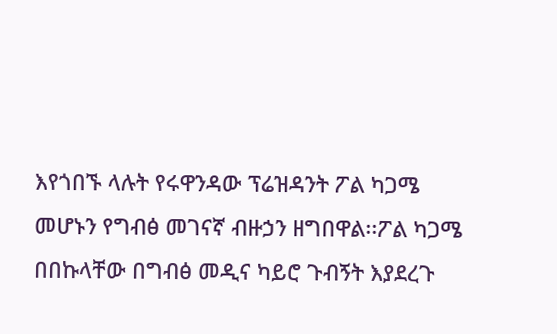እየጎበኙ ላሉት የሩዋንዳው ፕሬዝዳንት ፖል ካጋሜ መሆኑን የግብፅ መገናኛ ብዙኃን ዘግበዋል፡፡ፖል ካጋሜ በበኩላቸው በግብፅ መዲና ካይሮ ጉብኝት እያደረጉ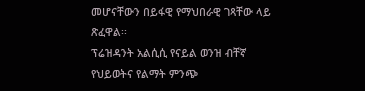መሆናቸውን በይፋዊ የማህበራዊ ገጻቸው ላይ ጽፈዋል፡፡
ፕሬዝዳንት አልሲሲ የናይል ወንዝ ብቸኛ የህይወትና የልማት ምንጭ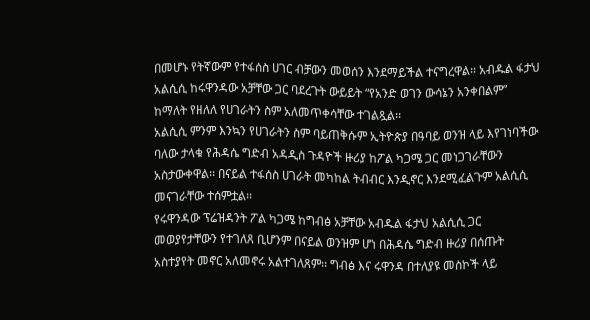በመሆኑ የትኛውም የተፋሰስ ሀገር ብቻውን መወሰን እንደማይችል ተናግረዋል፡፡ አብዱል ፋታህ አልሲሲ ከሩዋንዳው አቻቸው ጋር ባደረጉት ውይይት “የአንድ ወገን ውሳኔን አንቀበልም” ከማለት የዘለለ የሀገራትን ስም አለመጥቀሳቸው ተገልጿል፡፡
አልሲሲ ምንም እንኳን የሀገራትን ስም ባይጠቅሱም ኢትዮጵያ በዓባይ ወንዝ ላይ እየገነባችው ባለው ታላቁ የሕዳሴ ግድብ አዳዲስ ጉዳዮች ዙሪያ ከፖል ካጋሜ ጋር መነጋገራቸውን አስታውቀዋል፡፡ በናይል ተፋሰስ ሀገራት መካከል ትብብር እንዲኖር እንደሚፈልጉም አልሲሲ መናገራቸው ተሰምቷል፡፡
የሩዋንዳው ፕሬዝዳንት ፖል ካጋሜ ከግብፅ አቻቸው አብዱል ፋታህ አልሲሲ ጋር መወያየታቸውን የተገለጸ ቢሆንም በናይል ወንዝም ሆነ በሕዳሴ ግድብ ዙሪያ በሰጡት አስተያየት መኖር አለመኖሩ አልተገለጸም፡፡ ግብፅ እና ሩዋንዳ በተለያዩ መስኮች ላይ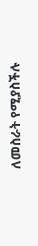ለመስራት የሚያስችሉ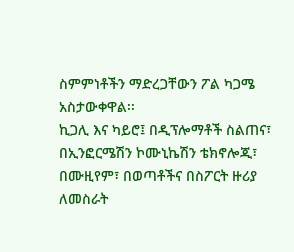ስምምነቶችን ማድረጋቸውን ፖል ካጋሜ አስታውቀዋል፡፡
ኪጋሊ እና ካይሮ፤ በዲፕሎማቶች ስልጠና፣ በኢንፎርሜሽን ኮሙኒኬሽን ቴክኖሎጂ፣ በሙዚየም፣ በወጣቶችና በስፖርት ዙሪያ ለመስራት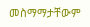መስማማታቸውም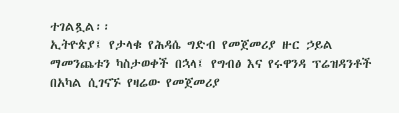ተገልጿል፡፡
ኢትዮጵያ፤ የታላቁ የሕዳሴ ግድብ የመጀመሪያ ዙር ኃይል ማመንጨቱን ካስታወቀች በኋላ፤ የግብፅ እና የሩዋንዳ ፕሬዝዳንቶች በአካል ሲገናኙ የዛሬው የመጀመሪያ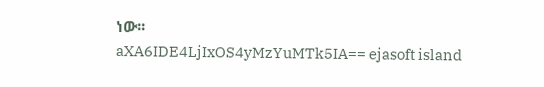ነው፡፡
aXA6IDE4LjIxOS4yMzYuMTk5IA== ejasoft island